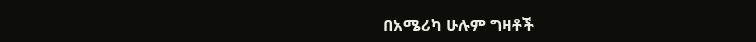በአሜሪካ ሁሉም ግዛቶች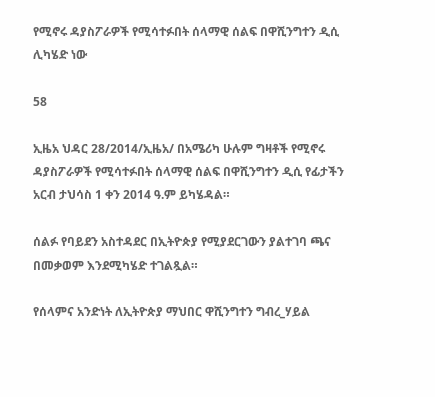የሚኖሩ ዳያስፖራዎች የሚሳተፉበት ሰላማዊ ሰልፍ በዋሺንግተን ዲሲ ሊካሄድ ነው

58

ኢዜአ ህዳር 28/2014/ኢዜአ/ በአሜሪካ ሁሉም ግዛቶች የሚኖሩ ዳያስፖራዎች የሚሳተፉበት ሰላማዊ ሰልፍ በዋሺንግተን ዲሲ የፊታችን አርብ ታህሳስ 1 ቀን 2014 ዓ.ም ይካሄዳል።

ሰልፉ የባይደን አስተዳደር በኢትዮጵያ የሚያደርገውን ያልተገባ ጫና በመቃወም እንደሚካሄድ ተገልጿል።

የሰላምና አንድነት ለኢትዮጵያ ማህበር ዋሺንግተን ግብረ_ሃይል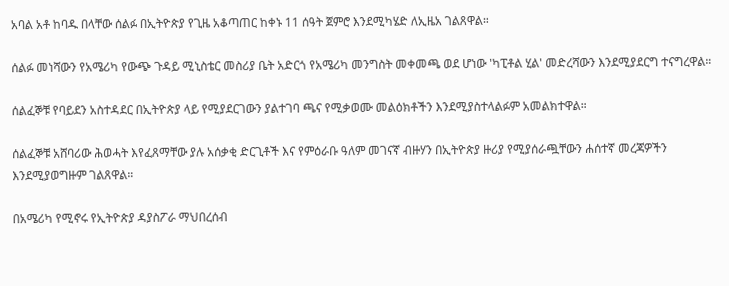አባል አቶ ከባዱ በላቸው ሰልፉ በኢትዮጵያ የጊዜ አቆጣጠር ከቀኑ 11 ሰዓት ጀምሮ እንደሚካሄድ ለኢዜአ ገልጸዋል።

ሰልፉ መነሻውን የአሜሪካ የውጭ ጉዳይ ሚኒስቴር መስሪያ ቤት አድርጎ የአሜሪካ መንግስት መቀመጫ ወደ ሆነው 'ካፒቶል ሂል' መድረሻውን እንደሚያደርግ ተናግረዋል።

ሰልፈኞቹ የባይደን አስተዳደር በኢትዮጵያ ላይ የሚያደርገውን ያልተገባ ጫና የሚቃወሙ መልዕክቶችን እንደሚያስተላልፉም አመልክተዋል።

ሰልፈኞቹ አሸባሪው ሕወሓት እየፈጸማቸው ያሉ አሰቃቂ ድርጊቶች እና የምዕራቡ ዓለም መገናኛ ብዙሃን በኢትዮጵያ ዙሪያ የሚያሰራጯቸውን ሐሰተኛ መረጃዎችን እንደሚያወግዙም ገልጸዋል።

በአሜሪካ የሚኖሩ የኢትዮጵያ ዳያስፖራ ማህበረሰብ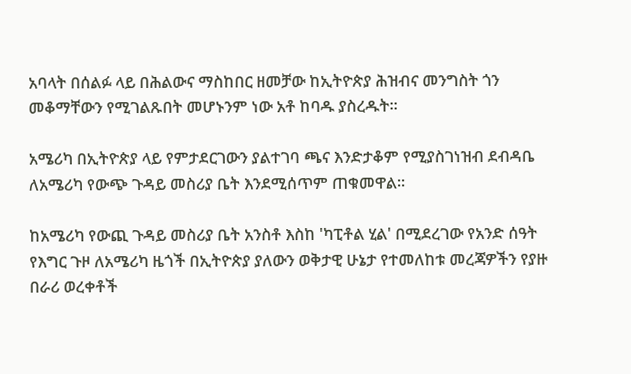አባላት በሰልፉ ላይ በሕልውና ማስከበር ዘመቻው ከኢትዮጵያ ሕዝብና መንግስት ጎን መቆማቸውን የሚገልጹበት መሆኑንም ነው አቶ ከባዱ ያስረዱት።

አሜሪካ በኢትዮጵያ ላይ የምታደርገውን ያልተገባ ጫና እንድታቆም የሚያስገነዝብ ደብዳቤ ለአሜሪካ የውጭ ጉዳይ መስሪያ ቤት እንደሚሰጥም ጠቁመዋል።

ከአሜሪካ የውጪ ጉዳይ መስሪያ ቤት አንስቶ እስከ 'ካፒቶል ሂል' በሚደረገው የአንድ ሰዓት የእግር ጉዞ ለአሜሪካ ዜጎች በኢትዮጵያ ያለውን ወቅታዊ ሁኔታ የተመለከቱ መረጃዎችን የያዙ በራሪ ወረቀቶች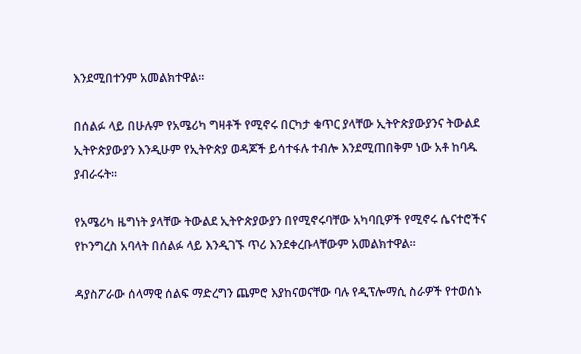እንደሚበተንም አመልክተዋል።

በሰልፉ ላይ በሁሉም የአሜሪካ ግዛቶች የሚኖሩ በርካታ ቁጥር ያላቸው ኢትዮጵያውያንና ትውልደ ኢትዮጵያውያን እንዲሁም የኢትዮጵያ ወዳጆች ይሳተፋሉ ተብሎ እንደሚጠበቅም ነው አቶ ከባዱ ያብራሩት።

የአሜሪካ ዜግነት ያላቸው ትውልደ ኢትዮጵያውያን በየሚኖሩባቸው አካባቢዎች የሚኖሩ ሴናተሮችና የኮንግረስ አባላት በሰልፉ ላይ እንዲገኙ ጥሪ እንደቀረቡላቸውም አመልክተዋል።

ዳያስፖራው ሰላማዊ ሰልፍ ማድረግን ጨምሮ እያከናወናቸው ባሉ የዲፕሎማሲ ስራዎች የተወሰኑ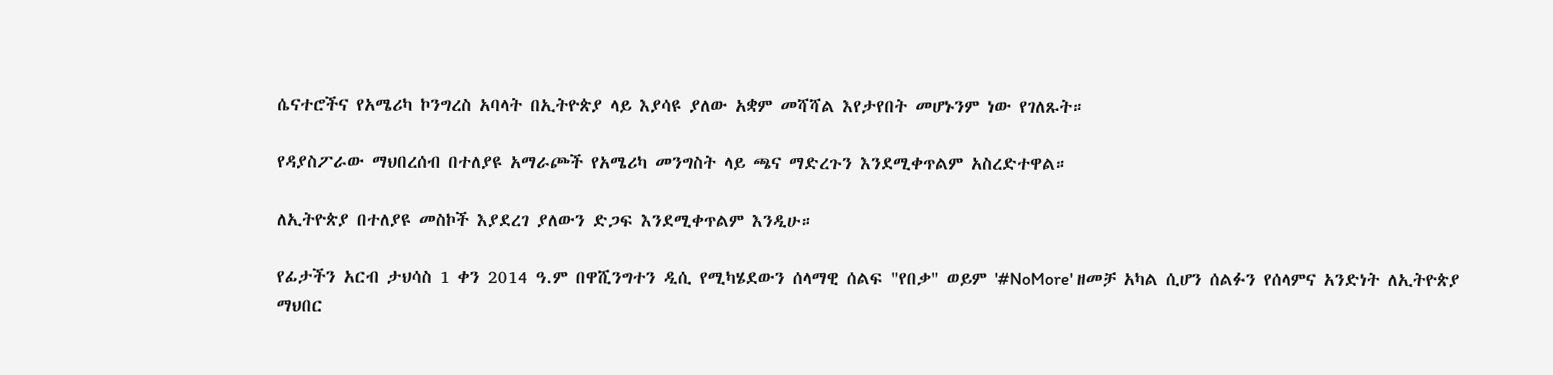ሴናተሮችና የአሜሪካ ኮንግረስ አባላት በኢትዮጵያ ላይ እያሳዩ ያለው አቋም መሻሻል እየታየበት መሆኑንም ነው የገለጹት።

የዳያስፖራው ማህበረሰብ በተለያዩ አማራጮች የአሜሪካ መንግስት ላይ ጫና ማድረጉን እንደሚቀጥልም አስረድተዋል።

ለኢትዮጵያ በተለያዩ መስኮች እያደረገ ያለውን ድጋፍ እንደሚቀጥልም እንዲሁ።

የፊታችን አርብ ታህሳስ 1 ቀን 2014 ዓ.ም በዋሺንግተን ዲሲ የሚካሄደውን ሰላማዊ ሰልፍ "የበቃ" ወይም '#NoMore' ዘመቻ አካል ሲሆን ሰልፉን የሰላምና አንድነት ለኢትዮጵያ ማህበር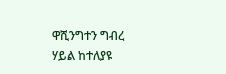ዋሺንግተን ግብረ ሃይል ከተለያዩ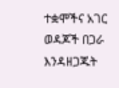ተቋሞችና አገር ወዳጆች በጋራ እንዳዘጋጁት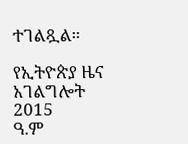ተገልጿል።

የኢትዮጵያ ዜና አገልግሎት
2015
ዓ.ም